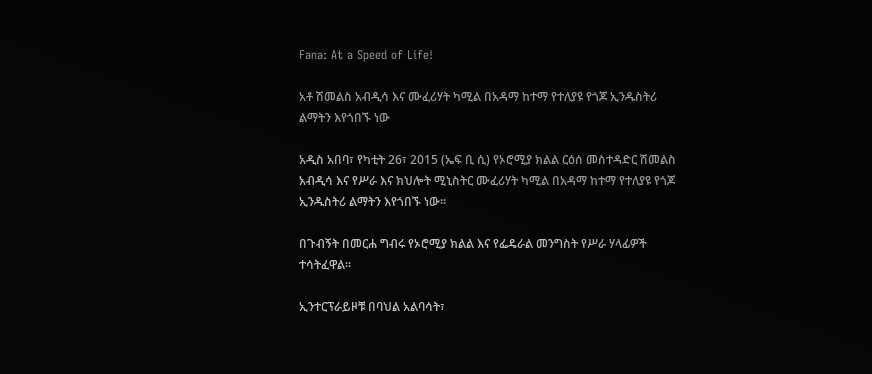Fana: At a Speed of Life!

አቶ ሽመልስ አብዲሳ እና ሙፈሪሃት ካሚል በአዳማ ከተማ የተለያዩ የጎጆ ኢንዱስትሪ ልማትን እየጎበኙ ነው

አዲስ አበባ፣ የካቲት 26፣ 2015 (ኤፍ ቢ ሲ) የኦሮሚያ ክልል ርዕሰ መስተዳድር ሽመልስ አብዲሳ እና የሥራ እና ክህሎት ሚኒስትር ሙፈሪሃት ካሚል በአዳማ ከተማ የተለያዩ የጎጆ ኢንዱስትሪ ልማትን እየጎበኙ ነው፡፡

በጉብኝት በመርሐ ግብሩ የኦሮሚያ ክልል እና የፌዴራል መንግስት የሥራ ሃላፊዎች ተሳትፈዋል፡፡

ኢንተርፕራይዞቹ በባህል አልባሳት፣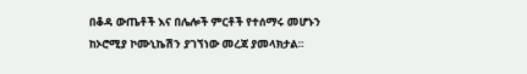በቆዳ ውጤቶች እና በሌሎች ምርቶች የተሰማሩ መሆኑን ከኦሮሚያ ኮሙኒኬሽን ያገኘነው መረጃ ያመላክታል፡፡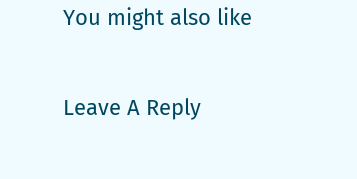You might also like

Leave A Reply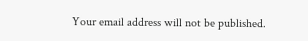Your email address will not be published.